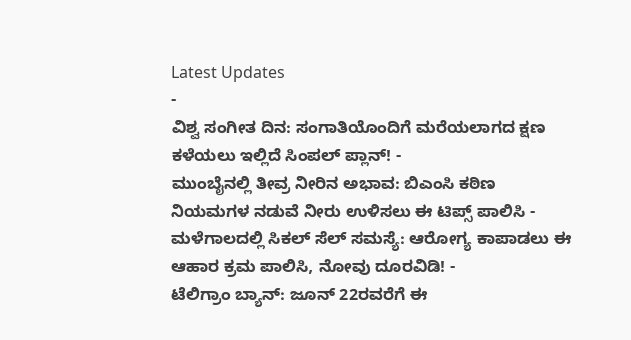Latest Updates
-
ವಿಶ್ವ ಸಂಗೀತ ದಿನ: ಸಂಗಾತಿಯೊಂದಿಗೆ ಮರೆಯಲಾಗದ ಕ್ಷಣ ಕಳೆಯಲು ಇಲ್ಲಿದೆ ಸಿಂಪಲ್ ಪ್ಲಾನ್! -
ಮುಂಬೈನಲ್ಲಿ ತೀವ್ರ ನೀರಿನ ಅಭಾವ: ಬಿಎಂಸಿ ಕಠಿಣ ನಿಯಮಗಳ ನಡುವೆ ನೀರು ಉಳಿಸಲು ಈ ಟಿಪ್ಸ್ ಪಾಲಿಸಿ -
ಮಳೆಗಾಲದಲ್ಲಿ ಸಿಕಲ್ ಸೆಲ್ ಸಮಸ್ಯೆ: ಆರೋಗ್ಯ ಕಾಪಾಡಲು ಈ ಆಹಾರ ಕ್ರಮ ಪಾಲಿಸಿ, ನೋವು ದೂರವಿಡಿ! -
ಟೆಲಿಗ್ರಾಂ ಬ್ಯಾನ್: ಜೂನ್ 22ರವರೆಗೆ ಈ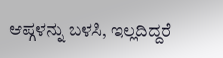ಆಪ್ಗಳನ್ನು ಬಳಸಿ, ಇಲ್ಲದಿದ್ದರೆ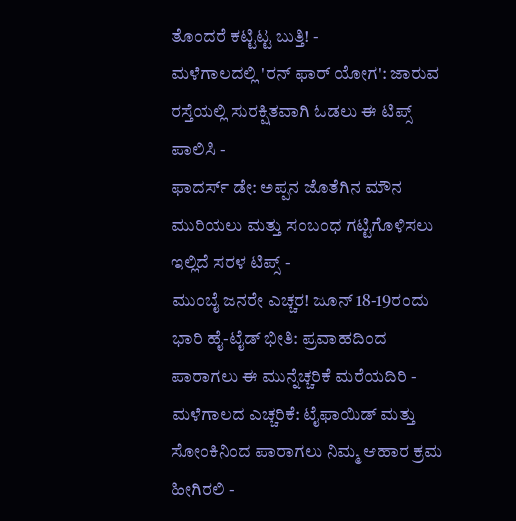ತೊಂದರೆ ಕಟ್ಟಿಟ್ಟ ಬುತ್ತಿ! -
ಮಳೆಗಾಲದಲ್ಲಿ 'ರನ್ ಫಾರ್ ಯೋಗ': ಜಾರುವ ರಸ್ತೆಯಲ್ಲಿ ಸುರಕ್ಷಿತವಾಗಿ ಓಡಲು ಈ ಟಿಪ್ಸ್ ಪಾಲಿಸಿ -
ಫಾದರ್ಸ್ ಡೇ: ಅಪ್ಪನ ಜೊತೆಗಿನ ಮೌನ ಮುರಿಯಲು ಮತ್ತು ಸಂಬಂಧ ಗಟ್ಟಿಗೊಳಿಸಲು ಇಲ್ಲಿದೆ ಸರಳ ಟಿಪ್ಸ್ -
ಮುಂಬೈ ಜನರೇ ಎಚ್ಚರ! ಜೂನ್ 18-19ರಂದು ಭಾರಿ ಹೈ-ಟೈಡ್ ಭೀತಿ: ಪ್ರವಾಹದಿಂದ ಪಾರಾಗಲು ಈ ಮುನ್ನೆಚ್ಚರಿಕೆ ಮರೆಯದಿರಿ -
ಮಳೆಗಾಲದ ಎಚ್ಚರಿಕೆ: ಟೈಫಾಯಿಡ್ ಮತ್ತು ಸೋಂಕಿನಿಂದ ಪಾರಾಗಲು ನಿಮ್ಮ ಆಹಾರ ಕ್ರಮ ಹೀಗಿರಲಿ -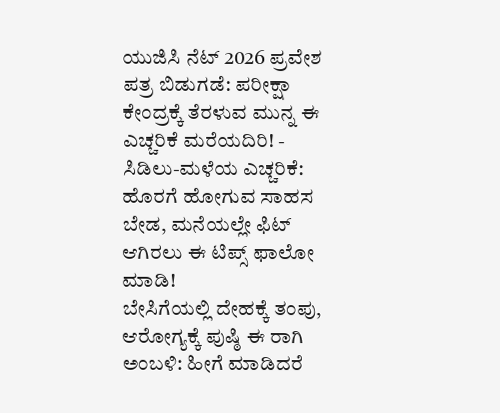ಯುಜಿಸಿ ನೆಟ್ 2026 ಪ್ರವೇಶ ಪತ್ರ ಬಿಡುಗಡೆ: ಪರೀಕ್ಷಾ ಕೇಂದ್ರಕ್ಕೆ ತೆರಳುವ ಮುನ್ನ ಈ ಎಚ್ಚರಿಕೆ ಮರೆಯದಿರಿ! -
ಸಿಡಿಲು-ಮಳೆಯ ಎಚ್ಚರಿಕೆ: ಹೊರಗೆ ಹೋಗುವ ಸಾಹಸ ಬೇಡ, ಮನೆಯಲ್ಲೇ ಫಿಟ್ ಆಗಿರಲು ಈ ಟಿಪ್ಸ್ ಫಾಲೋ ಮಾಡಿ!
ಬೇಸಿಗೆಯಲ್ಲಿ ದೇಹಕ್ಕೆ ತಂಪು, ಆರೋಗ್ಯಕ್ಕೆ ಪುಷ್ಠಿ ಈ ರಾಗಿ ಅಂಬಳಿ: ಹೀಗೆ ಮಾಡಿದರೆ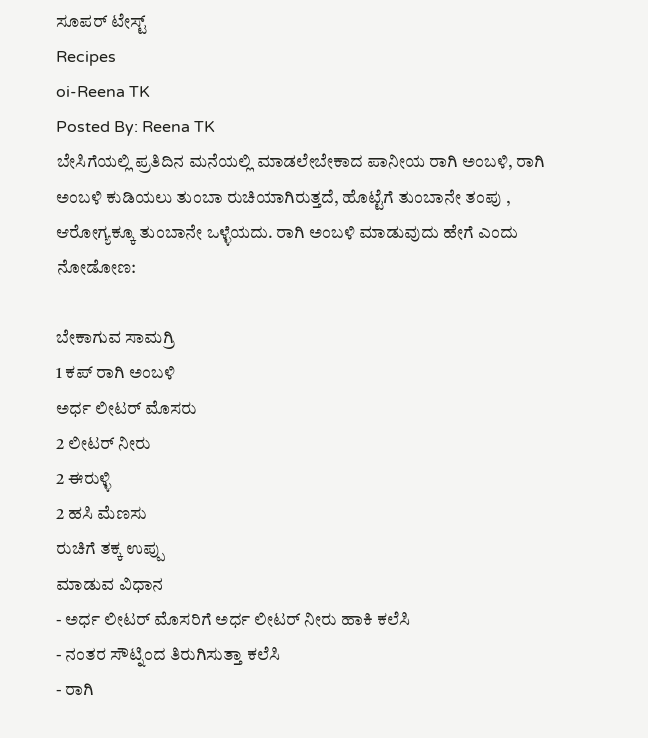ಸೂಪರ್ ಟೇಸ್ಟ್
Recipes
oi-Reena TK
Posted By: Reena TK
ಬೇಸಿಗೆಯಲ್ಲಿ ಪ್ರತಿದಿನ ಮನೆಯಲ್ಲಿ ಮಾಡಲೇಬೇಕಾದ ಪಾನೀಯ ರಾಗಿ ಅಂಬಳಿ, ರಾಗಿ ಅಂಬಳಿ ಕುಡಿಯಲು ತುಂಬಾ ರುಚಿಯಾಗಿರುತ್ತದೆ, ಹೊಟ್ಟೆಗೆ ತುಂಬಾನೇ ತಂಪು , ಆರೋಗ್ಯಕ್ಕೂ ತುಂಬಾನೇ ಒಳ್ಳೆಯದು. ರಾಗಿ ಅಂಬಳಿ ಮಾಡುವುದು ಹೇಗೆ ಎಂದು ನೋಡೋಣ:

ಬೇಕಾಗುವ ಸಾಮಗ್ರಿ
1 ಕಪ್ ರಾಗಿ ಅಂಬಳಿ
ಅರ್ಧ ಲೀಟರ್ ಮೊಸರು
2 ಲೀಟರ್ ನೀರು
2 ಈರುಳ್ಳಿ
2 ಹಸಿ ಮೆಣಸು
ರುಚಿಗೆ ತಕ್ಕ ಉಪ್ಪು
ಮಾಡುವ ವಿಧಾನ
- ಅರ್ಧ ಲೀಟರ್ ಮೊಸರಿಗೆ ಅರ್ಧ ಲೀಟರ್ ನೀರು ಹಾಕಿ ಕಲೆಸಿ
- ನಂತರ ಸೌಟ್ನಿಂದ ತಿರುಗಿಸುತ್ತಾ ಕಲೆಸಿ
- ರಾಗಿ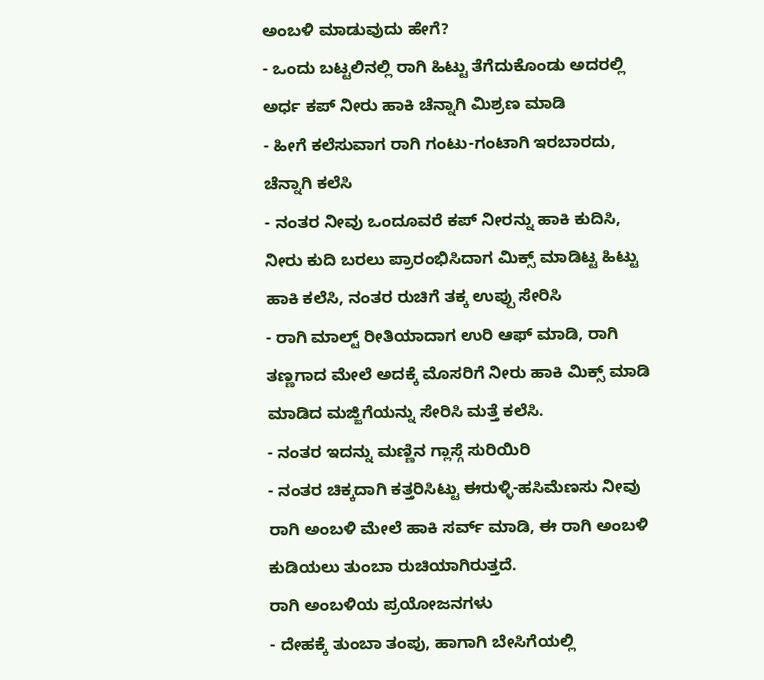ಅಂಬಳಿ ಮಾಡುವುದು ಹೇಗೆ?
- ಒಂದು ಬಟ್ಟಲಿನಲ್ಲಿ ರಾಗಿ ಹಿಟ್ಟು ತೆಗೆದುಕೊಂಡು ಅದರಲ್ಲಿ ಅರ್ಧ ಕಪ್ ನೀರು ಹಾಕಿ ಚೆನ್ನಾಗಿ ಮಿಶ್ರಣ ಮಾಡಿ
- ಹೀಗೆ ಕಲೆಸುವಾಗ ರಾಗಿ ಗಂಟು-ಗಂಟಾಗಿ ಇರಬಾರದು, ಚೆನ್ನಾಗಿ ಕಲೆಸಿ
- ನಂತರ ನೀವು ಒಂದೂವರೆ ಕಪ್ ನೀರನ್ನು ಹಾಕಿ ಕುದಿಸಿ, ನೀರು ಕುದಿ ಬರಲು ಪ್ರಾರಂಭಿಸಿದಾಗ ಮಿಕ್ಸ್ ಮಾಡಿಟ್ಟ ಹಿಟ್ಟು ಹಾಕಿ ಕಲೆಸಿ, ನಂತರ ರುಚಿಗೆ ತಕ್ಕ ಉಪ್ಪು ಸೇರಿಸಿ
- ರಾಗಿ ಮಾಲ್ಟ್ ರೀತಿಯಾದಾಗ ಉರಿ ಆಫ್ ಮಾಡಿ, ರಾಗಿ ತಣ್ಣಗಾದ ಮೇಲೆ ಅದಕ್ಕೆ ಮೊಸರಿಗೆ ನೀರು ಹಾಕಿ ಮಿಕ್ಸ್ ಮಾಡಿ ಮಾಡಿದ ಮಜ್ಜಿಗೆಯನ್ನು ಸೇರಿಸಿ ಮತ್ತೆ ಕಲೆಸಿ.
- ನಂತರ ಇದನ್ನು ಮಣ್ಣಿನ ಗ್ಲಾಸ್ಗೆ ಸುರಿಯಿರಿ
- ನಂತರ ಚಿಕ್ಕದಾಗಿ ಕತ್ತರಿಸಿಟ್ಟು ಈರುಳ್ಳಿ-ಹಸಿಮೆಣಸು ನೀವು ರಾಗಿ ಅಂಬಳಿ ಮೇಲೆ ಹಾಕಿ ಸರ್ವ್ ಮಾಡಿ, ಈ ರಾಗಿ ಅಂಬಳಿ ಕುಡಿಯಲು ತುಂಬಾ ರುಚಿಯಾಗಿರುತ್ತದೆ.
ರಾಗಿ ಅಂಬಳಿಯ ಪ್ರಯೋಜನಗಳು
- ದೇಹಕ್ಕೆ ತುಂಬಾ ತಂಪು, ಹಾಗಾಗಿ ಬೇಸಿಗೆಯಲ್ಲಿ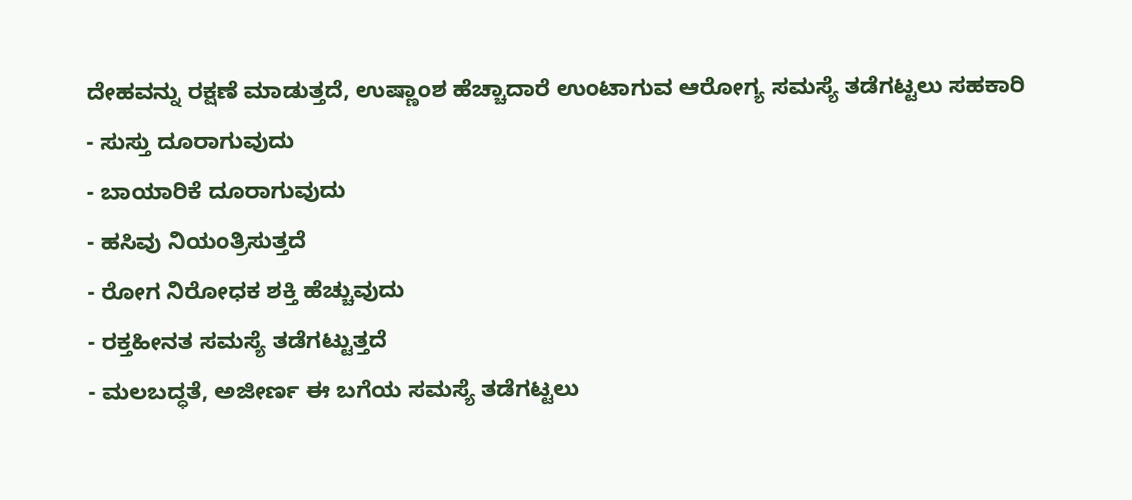ದೇಹವನ್ನು ರಕ್ಷಣೆ ಮಾಡುತ್ತದೆ, ಉಷ್ಣಾಂಶ ಹೆಚ್ಚಾದಾರೆ ಉಂಟಾಗುವ ಆರೋಗ್ಯ ಸಮಸ್ಯೆ ತಡೆಗಟ್ಟಲು ಸಹಕಾರಿ
- ಸುಸ್ತು ದೂರಾಗುವುದು
- ಬಾಯಾರಿಕೆ ದೂರಾಗುವುದು
- ಹಸಿವು ನಿಯಂತ್ರಿಸುತ್ತದೆ
- ರೋಗ ನಿರೋಧಕ ಶಕ್ತಿ ಹೆಚ್ಚುವುದು
- ರಕ್ತಹೀನತ ಸಮಸ್ಯೆ ತಡೆಗಟ್ಟುತ್ತದೆ
- ಮಲಬದ್ಧತೆ, ಅಜೀರ್ಣ ಈ ಬಗೆಯ ಸಮಸ್ಯೆ ತಡೆಗಟ್ಟಲು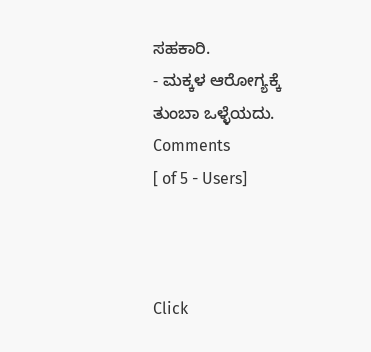ಸಹಕಾರಿ.
- ಮಕ್ಕಳ ಆರೋಗ್ಯಕ್ಕೆ ತುಂಬಾ ಒಳ್ಳೆಯದು.
Comments
[ of 5 - Users]



Click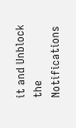it and Unblock the Notifications